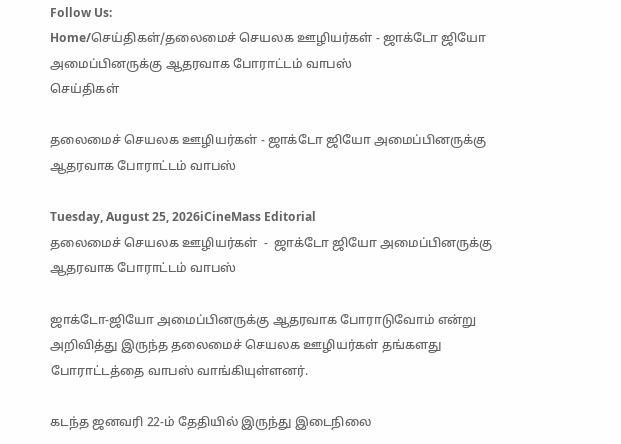Follow Us:
Home/செய்திகள்/தலைமைச் செயலக ஊழியர்கள் - ஜாக்டோ ஜியோ அமைப்பினருக்கு ஆதரவாக போராட்டம் வாபஸ்
செய்திகள்

தலைமைச் செயலக ஊழியர்கள் - ஜாக்டோ ஜியோ அமைப்பினருக்கு ஆதரவாக போராட்டம் வாபஸ்

Tuesday, August 25, 2026iCineMass Editorial
தலைமைச் செயலக ஊழியர்கள்  -  ஜாக்டோ ஜியோ அமைப்பினருக்கு ஆதரவாக போராட்டம் வாபஸ்

ஜாக்டோ-ஜியோ அமைப்பினருக்கு ஆதரவாக போராடுவோம் என்று அறிவித்து இருந்த தலைமைச் செயலக ஊழியர்கள் தங்களது போராட்டத்தை வாபஸ் வாங்கியுள்ளனர்.

கடந்த ஜனவரி 22-ம் தேதியில் இருந்து இடைநிலை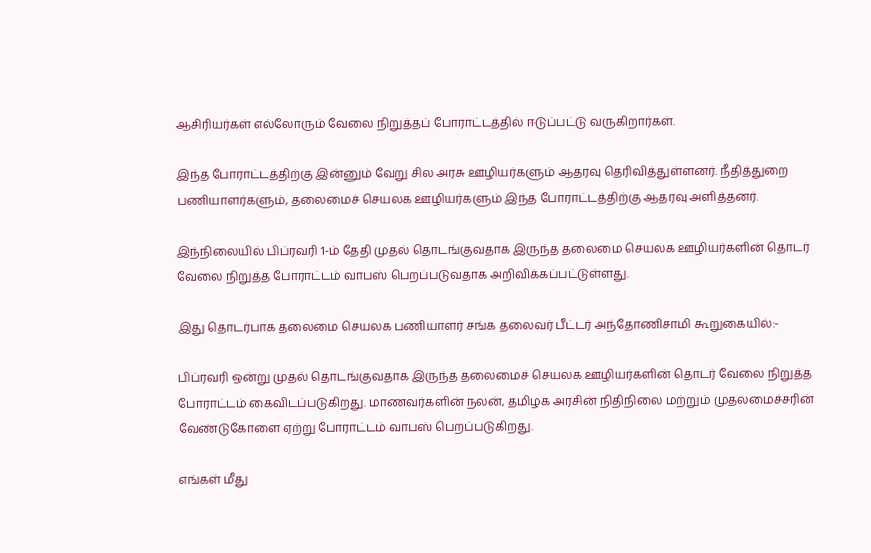ஆசிரியர்கள் எல்லோரும் வேலை நிறுத்தப் போராட்டத்தில் ஈடுப்பட்டு வருகிறார்கள்.

இந்த போராட்டத்திற்கு இன்னும் வேறு சில அரசு ஊழியர்களும் ஆதரவு தெரிவித்துள்ளனர். நீதித்துறை பணியாளர்களும், தலைமைச் செயலக ஊழியர்களும் இந்த போராட்டத்திற்கு ஆதரவு அளித்தனர்.

இந்நிலையில் பிப்ரவரி 1-ம் தேதி முதல் தொடங்குவதாக இருந்த தலைமை செயலக ஊழியர்களின் தொடர் வேலை நிறுத்த போராட்டம் வாபஸ் பெறப்படுவதாக அறிவிக்கப்பட்டுள்ளது.

இது தொடர்பாக தலைமை செயலக பணியாளர் சங்க தலைவர் பீட்டர் அந்தோணிசாமி கூறுகையில்:-

பிப்ரவரி ஒன்று முதல் தொடங்குவதாக இருந்த தலைமைச் செயலக ஊழியர்களின் தொடர் வேலை நிறுத்த போராட்டம் கைவிடப்படுகிறது. மாணவர்களின் நலன், தமிழக அரசின் நிதிநிலை மற்றும் முதலமைச்சரின் வேண்டுகோளை ஏற்று போராட்டம் வாபஸ் பெறப்படுகிறது.

எங்கள் மீது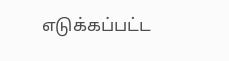எடுக்கப்பட்ட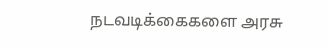நடவடிக்கைகளை அரசு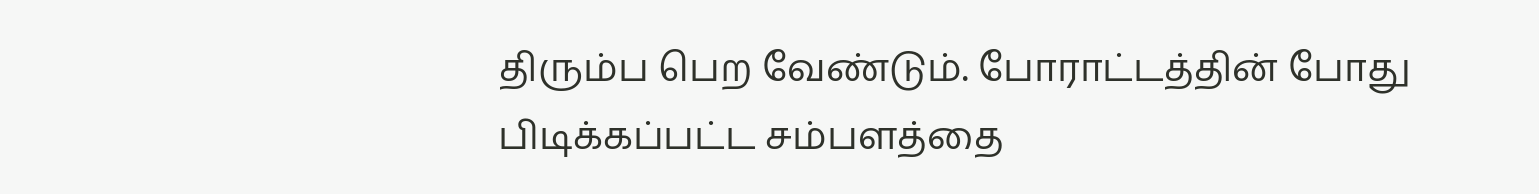திரும்ப பெற வேண்டும். போராட்டத்தின் போது பிடிக்கப்பட்ட சம்பளத்தை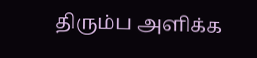திரும்ப அளிக்க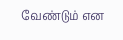வேண்டும் என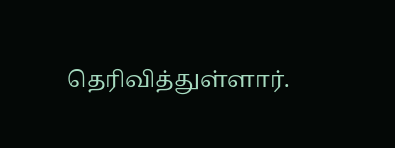தெரிவித்துள்ளார்.